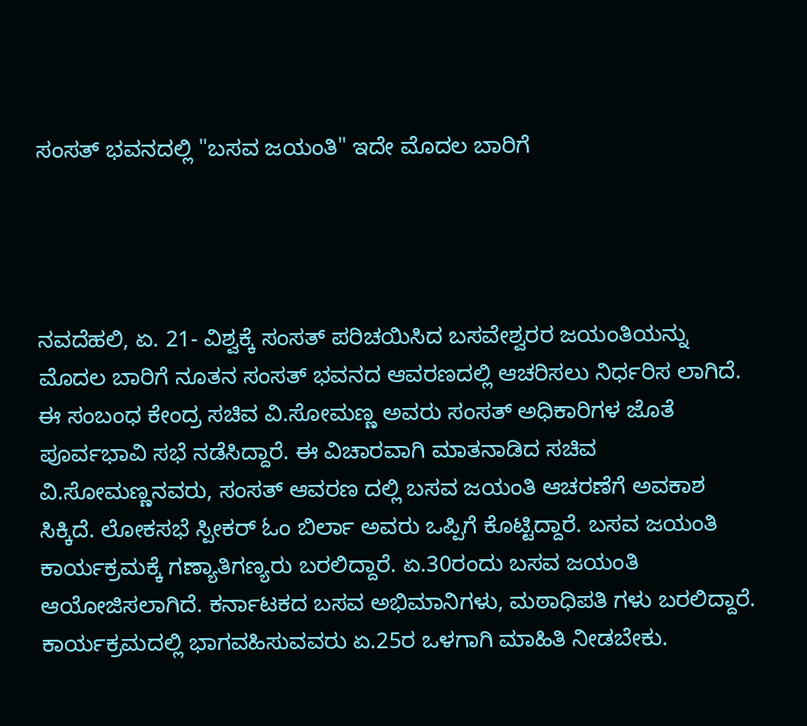ಸಂಸತ್ ಭವನದಲ್ಲಿ "ಬಸವ ಜಯಂತಿ" ಇದೇ ಮೊದಲ ಬಾರಿಗೆ




ನವದೆಹಲಿ, ಏ. 21- ವಿಶ್ವಕ್ಕೆ ಸಂಸತ್ ಪರಿಚಯಿಸಿದ ಬಸವೇಶ್ವರರ ಜಯಂತಿಯನ್ನು ಮೊದಲ ಬಾರಿಗೆ ನೂತನ ಸಂಸತ್ ಭವನದ ಆವರಣದಲ್ಲಿ ಆಚರಿಸಲು ನಿರ್ಧರಿಸ ಲಾಗಿದೆ. ಈ ಸಂಬಂಧ ಕೇಂದ್ರ ಸಚಿವ ವಿ.ಸೋಮಣ್ಣ ಅವರು ಸಂಸತ್ ಅಧಿಕಾರಿಗಳ ಜೊತೆ ಪೂರ್ವಭಾವಿ ಸಭೆ ನಡೆಸಿದ್ದಾರೆ. ಈ ವಿಚಾರವಾಗಿ ಮಾತನಾಡಿದ ಸಚಿವ ವಿ.ಸೋಮಣ್ಣನವರು, ಸಂಸತ್ ಆವರಣ ದಲ್ಲಿ ಬಸವ ಜಯಂತಿ ಆಚರಣೆಗೆ ಅವಕಾಶ ಸಿಕ್ಕಿದೆ. ಲೋಕಸಭೆ ಸ್ಪೀಕರ್ ಓಂ ಬಿರ್ಲಾ ಅವರು ಒಪ್ಪಿಗೆ ಕೊಟ್ಟಿದ್ದಾರೆ. ಬಸವ ಜಯಂತಿ ಕಾರ್ಯಕ್ರಮಕ್ಕೆ ಗಣ್ಯಾತಿಗಣ್ಯರು ಬರಲಿದ್ದಾರೆ. ಏ.30ರಂದು ಬಸವ ಜಯಂತಿ ಆಯೋಜಿಸಲಾಗಿದೆ. ಕರ್ನಾಟಕದ ಬಸವ ಅಭಿಮಾನಿಗಳು, ಮಠಾಧಿಪತಿ ಗಳು ಬರಲಿದ್ದಾರೆ. ಕಾರ್ಯಕ್ರಮದಲ್ಲಿ ಭಾಗವಹಿಸುವವರು ಏ.25ರ ಒಳಗಾಗಿ ಮಾಹಿತಿ ನೀಡಬೇಕು.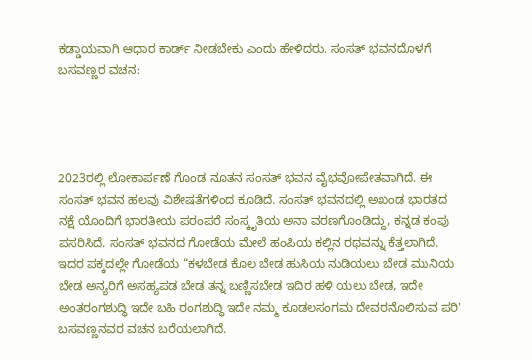ಕಡ್ಡಾಯವಾಗಿ ಆಧಾರ ಕಾರ್ಡ್ ನೀಡಬೇಕು ಎಂದು ಹೇಳಿದರು. ಸಂಸತ್ ಭವನದೊಳಗೆ ಬಸವಣ್ಣರ ವಚನ:




2023ರಲ್ಲಿ ಲೋಕಾರ್ಪಣೆ ಗೊಂಡ ನೂತನ ಸಂಸತ್ ಭವನ ವೈಭವೋಪೇತವಾಗಿದೆ. ಈ ಸಂಸತ್ ಭವನ ಹಲವು ವಿಶೇಷತೆಗಳಿಂದ ಕೂಡಿದೆ. ಸಂಸತ್ ಭವನದಲ್ಲಿ ಅಖಂಡ ಭಾರತದ ನಕ್ಷೆ ಯೊಂದಿಗೆ ಭಾರತೀಯ ಪರಂಪರೆ ಸಂಸ್ಕೃತಿಯ ಅನಾ ವರಣಗೊಂಡಿದ್ದು, ಕನ್ನಡ ಕಂಪು ಪಸರಿಸಿದೆ. ಸಂಸತ್ ಭವನದ ಗೋಡೆಯ ಮೇಲೆ ಹಂಪಿಯ ಕಲ್ಲಿನ ರಥವನ್ನು ಕೆತ್ತಲಾಗಿದೆ. ಇದರ ಪಕ್ಕದಲ್ಲೇ ಗೋಡೆಯ “ಕಳಬೇಡ ಕೊಲ ಬೇಡ ಹುಸಿಯ ನುಡಿಯಲು ಬೇಡ ಮುನಿಯ ಬೇಡ ಅನ್ಯರಿಗೆ ಅಸಹ್ಯಪಡ ಬೇಡ ತನ್ನ ಬಣ್ಣಿಸಬೇಡ ಇದಿರ ಹಳಿ ಯಲು ಬೇಡ, ಇದೇ ಅಂತರಂಗಶುದ್ಧಿ ಇದೇ ಬಹಿ ರಂಗಶುದ್ಧಿ ಇದೇ ನಮ್ಮ ಕೂಡಲಸಂಗಮ ದೇವರನೊಲಿಸುವ ಪರಿ' ಬಸವಣ್ಣನವರ ವಚನ ಬರೆಯಲಾಗಿದೆ.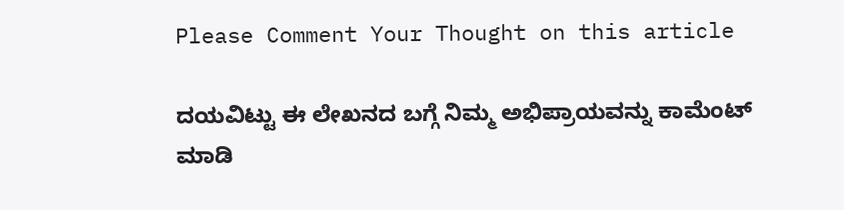Please Comment Your Thought on this article

ದಯವಿಟ್ಟು ಈ ಲೇಖನದ ಬಗ್ಗೆ ನಿಮ್ಮ ಅಭಿಪ್ರಾಯವನ್ನು ಕಾಮೆಂಟ್ ಮಾಡಿ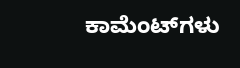ಕಾಮೆಂಟ್‌ಗಳು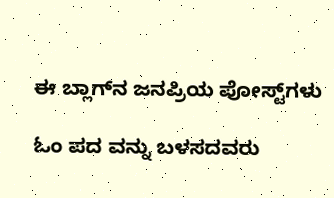ಈ ಬ್ಲಾಗ್‌ನ ಜನಪ್ರಿಯ ಪೋಸ್ಟ್‌ಗಳು

ಓಂ ಪದ ವನ್ನು ಬಳಸದವರು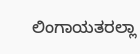ಲಿಂಗಾಯತರಲ್ಲಾ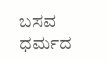ಬಸವ ಧರ್ಮದ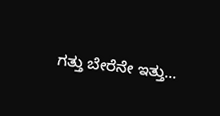ಗತ್ತು ಬೇರೆನೇ ಇತ್ತು…